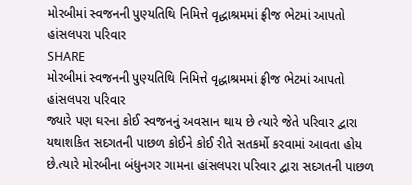મોરબીમાં સ્વજનની પુણ્યતિથિ નિમિત્તે વૃદ્ધાશ્રમમાં ફ્રીજ ભેટમાં આપતો હાંસલપરા પરિવાર
SHARE
મોરબીમાં સ્વજનની પુણ્યતિથિ નિમિત્તે વૃદ્ધાશ્રમમાં ફ્રીજ ભેટમાં આપતો હાંસલપરા પરિવાર
જ્યારે પણ ઘરના કોઈ સ્વજનનું અવસાન થાય છે ત્યારે જેતે પરિવાર દ્વારા યથાશકિત સદગતની પાછળ કોઈને કોઈ રીતે સતકર્મો કરવામાં આવતા હોય છે.ત્યારે મોરબીના બંધુનગર ગામના હાંસલપરા પરિવાર દ્વારા સદગતની પાછળ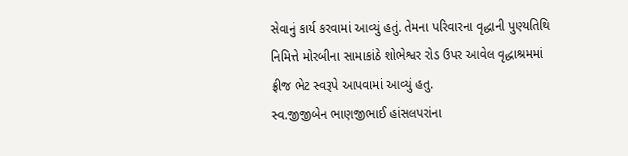સેવાનું કાર્ય કરવામાં આવ્યું હતું. તેમના પરિવારના વૃદ્ધાની પુણ્યતિથિ નિમિત્તે મોરબીના સામાકાંઠે શોભેશ્વર રોડ ઉપર આવેલ વૃદ્ધાશ્રમમાં ફ્રીજ ભેટ સ્વરૂપે આપવામાં આવ્યું હતુ.
સ્વ.જીજીબેન ભાણજીભાઈ હાંસલપરાંના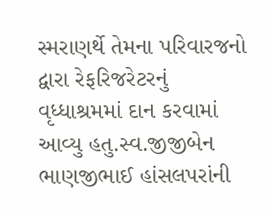સ્મરાણર્થે તેમના પરિવારજનો દ્વારા રેફરિજરેટરનું વૃધ્ધાશ્રમમાં દાન કરવામાં આવ્યુ હતુ.સ્વ.જીજીબેન ભાણજીભાઈ હાંસલપરાંની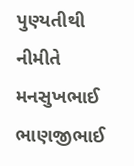પુણ્યતીથી નીમીતે મનસુખભાઈ ભાણજીભાઈ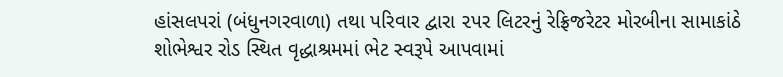હાંસલપરાં (બંધુનગરવાળા) તથા પરિવાર દ્વારા ૨પર લિટરનું રેફ્રિજરેટર મોરબીના સામાકાંઠે શોભેશ્વર રોડ સ્થિત વૃદ્ધાશ્રમમાં ભેટ સ્વરૂપે આપવામાં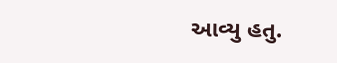આવ્યુ હતુ.